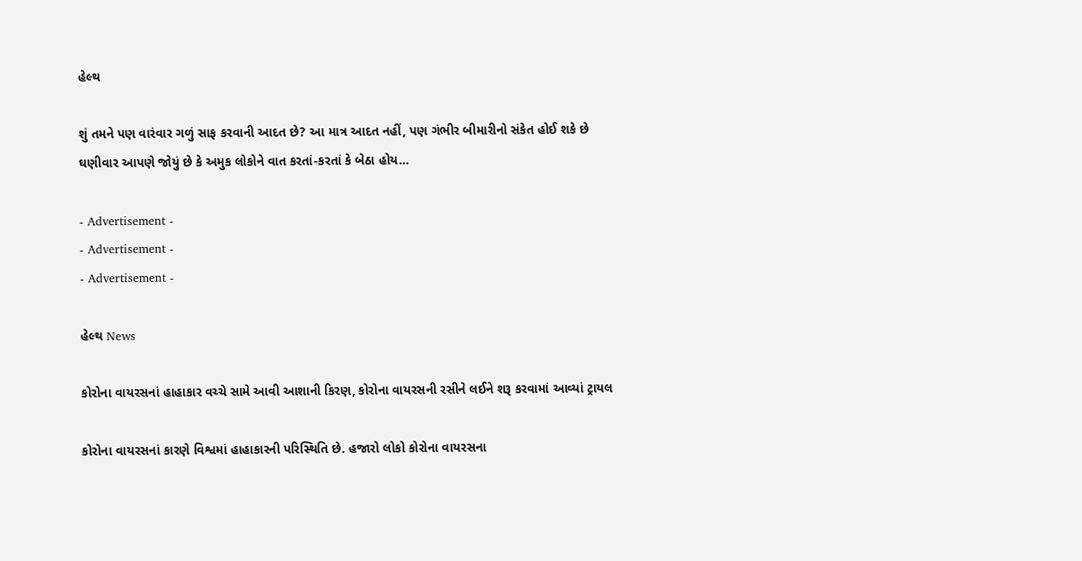હેલ્થ

શું તમને પણ વારંવાર ગળું સાફ કરવાની આદત છે? આ માત્ર આદત નહીં, પણ ગંભીર બીમારીનો સંકેત હોઈ શકે છે ઘણીવાર આપણે જોયું છે કે અમુક લોકોને વાત કરતાં-કરતાં કે બેઠા હોય…

- Advertisement -
- Advertisement -
- Advertisement -

હેલ્થ News

કોરોના વાયરસનાં હાહાકાર વચ્ચે સામે આવી આશાની કિરણ, કોરોના વાયરસની રસીને લઈને શરૂ કરવામાં આવ્યાં ટ્રાયલ

કોરોના વાયરસનાં કારણે વિશ્વમાં હાહાકારની પરિસ્થિતિ છે. હજારો લોકો કોરોના વાયરસના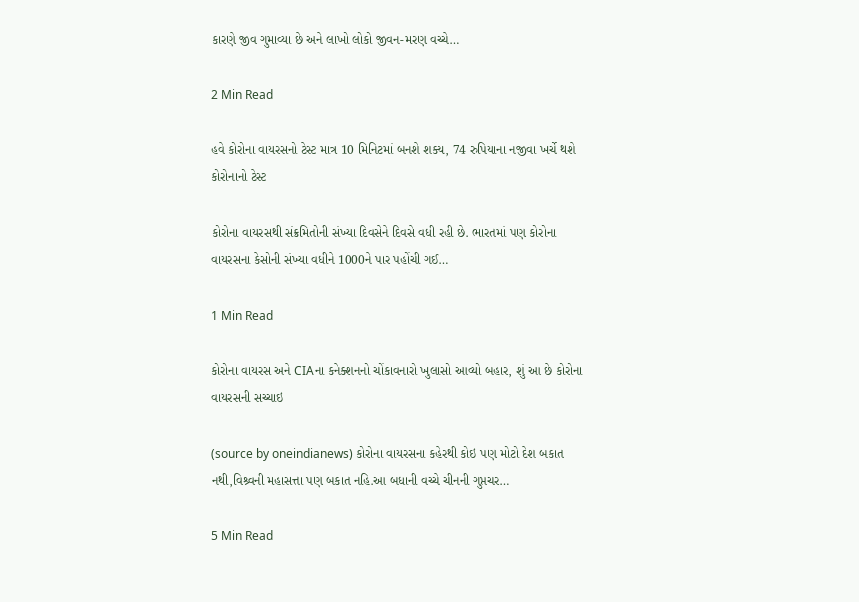કારણે જીવ ગુમાવ્યા છે અને લાખો લોકો જીવન-મરણ વચ્ચે…

2 Min Read

હવે કોરોના વાયરસનો ટેસ્ટ માત્ર 10 મિનિટમાં બનશે શક્ય, 74 રુપિયાના નજીવા ખર્ચે થશે કોરોનાનો ટેસ્ટ

કોરોના વાયરસથી સંક્રમિતોની સંખ્યા દિવસેને દિવસે વધી રહી છે. ભારતમાં પણ કોરોના વાયરસના કેસોની સંખ્યા વધીને 1000ને પાર પહોંચી ગઈ…

1 Min Read

કોરોના વાયરસ અને CIAના કનેક્શનનો ચોંકાવનારો ખુલાસો આવ્યો બહાર, શું આ છે કોરોના વાયરસની સચ્ચાઇ

(source by oneindianews) કોરોના વાયરસના કહેરથી કોઇ પણ મોટો દેશ બકાત નથી,વિશ્ર્વની મહાસત્તા પણ બકાત નહિ.આ બધાની વચ્ચે ચીનની ગુપ્તચર…

5 Min Read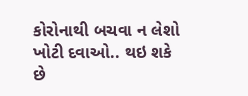કોરોનાથી બચવા ન લેશો ખોટી દવાઓ.. થઇ શકે છે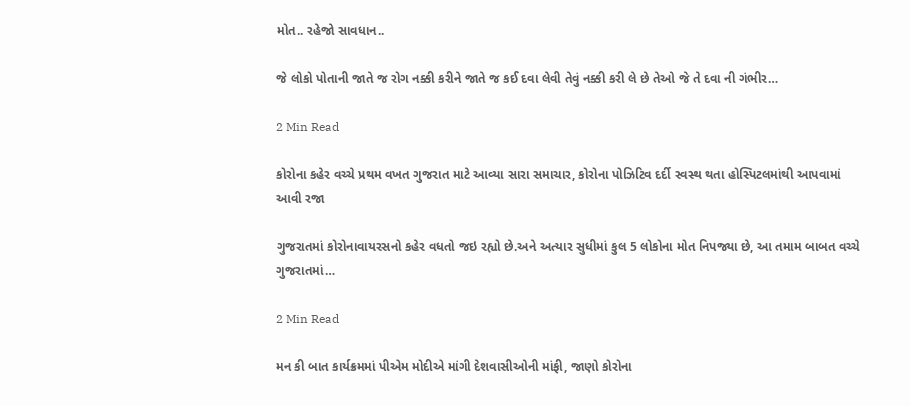મોત.. રહેજો સાવધાન..

જે લોકો પોતાની જાતે જ રોગ નક્કી કરીને જાતે જ કઈ દવા લેવી તેવું નક્કી કરી લે છે તેઓ જે તે દવા ની ગંભીર…

2 Min Read

કોરોના કહેર વચ્ચે પ્રથમ વખત ગુજરાત માટે આવ્યા સારા સમાચાર, કોરોના પોઝિટિવ દર્દી સ્વસ્થ થતા હોસ્પિટલમાંથી આપવામાં આવી રજા

ગુજરાતમાં કોરોનાવાયરસનો કહેર વધતો જઇ રહ્યો છે.અને અત્યાર સુધીમાં કુલ 5 લોકોના મોત નિપજ્યા છે, આ તમામ બાબત વચ્ચે ગુજરાતમાં…

2 Min Read

મન કી બાત કાર્યક્રમમાં પીએમ મોદીએ માંગી દેશવાસીઓની માંફી, જાણો કોરોના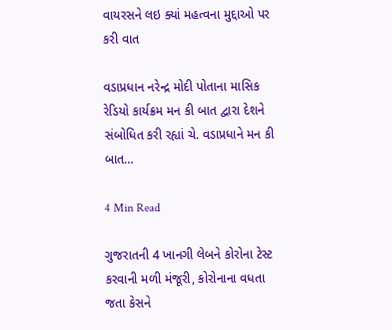વાયરસને લઇ ક્યાં મહત્વના મુદ્દાઓ પર કરી વાત

વડાપ્રધાન નરેન્દ્ર મોદી પોતાના માસિક રેડિયો કાર્યક્રમ મન કી બાત દ્વારા દેશને સંબોધિત કરી રહ્યાં ચે. વડાપ્રધાને મન કી બાત…

4 Min Read

ગુજરાતની 4 ખાનગી લેબને કોરોના ટેસ્ટ કરવાની મળી મંજૂરી, કોરોનાના વધતા જતા કેસને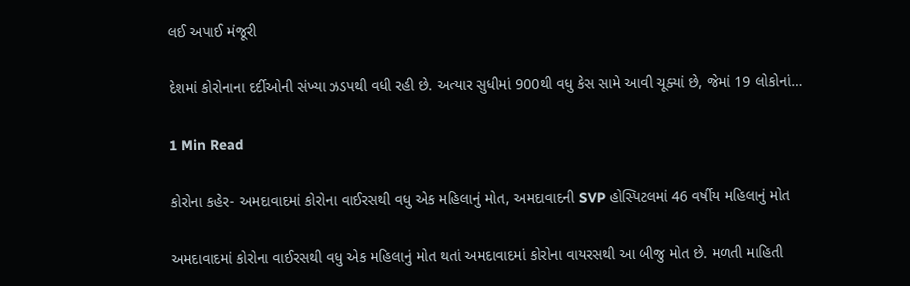લઈ અપાઈ મંજૂરી

દેશમાં કોરોનાના દર્દીઓની સંખ્યા ઝડપથી વધી રહી છે. અત્યાર સુધીમાં 900થી વધુ કેસ સામે આવી ચૂક્યાં છે, જેમાં 19 લોકોનાં…

1 Min Read

કોરોના કહેર- અમદાવાદમાં કોરોના વાઈરસથી વધુ એક મહિલાનું મોત, અમદાવાદની SVP હોસ્પિટલમાં 46 વર્ષીય મહિલાનું મોત

અમદાવાદમાં કોરોના વાઈરસથી વધુ એક મહિલાનું મોત થતાં અમદાવાદમાં કોરોના વાયરસથી આ બીજુ મોત છે. મળતી માહિતી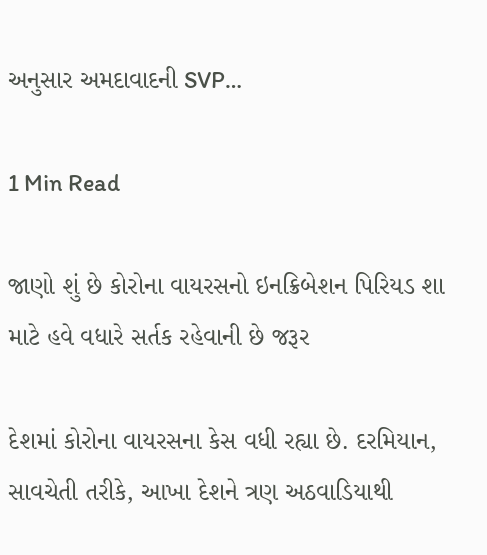અનુસાર અમદાવાદની SVP…

1 Min Read

જાણો શું છે કોરોના વાયરસનો ઇનક્રિબેશન પિરિયડ શા માટે હવે વધારે સર્તક રહેવાની છે જરૂર

દેશમાં કોરોના વાયરસના કેસ વધી રહ્યા છે. દરમિયાન, સાવચેતી તરીકે, આખા દેશને ત્રણ અઠવાડિયાથી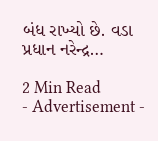બંધ રાખ્યો છે. વડા પ્રધાન નરેન્દ્ર…

2 Min Read
- Advertisement -